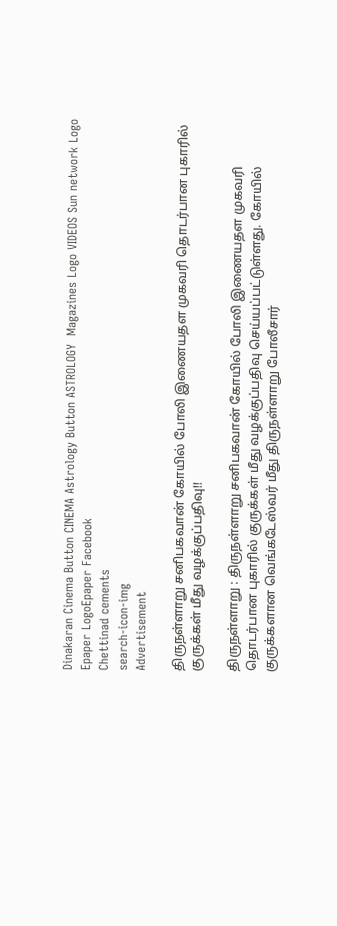Dinakaran Cinema Button CINEMA Astrology Button ASTROLOGY  Magazines Logo VIDEOS Sun network Logo Epaper LogoEpaper Facebook
Chettinad cements
search-icon-img
Advertisement

திருநள்ளாறு சனிபகவான் கோயில் போலி இணையதள முகவரி தொடர்பான புகாரில் குருக்கள் மீது வழக்குப்பதிவு!!

திருநள்ளாறு : திருநள்ளாறு சனிபகவான் கோயில் போலி இணையதள முகவரி தொடர்பான புகாரில் குருக்கள் மீது வழக்குப்பதிவு செய்யப்பட்டுள்ளது. கோயில் குருக்களான வெங்கடேஸ்வர் மீது திருநள்ளாறு போலீசார்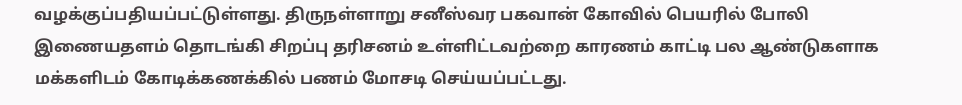வழக்குப்பதியப்பட்டுள்ளது. திருநள்ளாறு சனீஸ்வர பகவான் கோவில் பெயரில் போலி இணையதளம் தொடங்கி சிறப்பு தரிசனம் உள்ளிட்டவற்றை காரணம் காட்டி பல ஆண்டுகளாக மக்களிடம் கோடிக்கணக்கில் பணம் மோசடி செய்யப்பட்டது.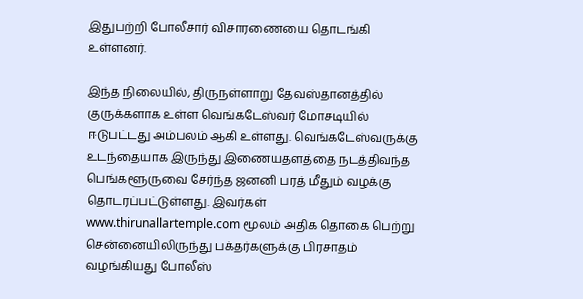இதுபற்றி போலீசார் விசாரணையை தொடங்கி உள்ளனர்.

இந்த நிலையில், திருநள்ளாறு தேவஸ்தானத்தில் குருக்களாக உள்ள வெங்கடேஸ்வர் மோசடியில் ஈடுபட்டது அம்பலம் ஆகி உள்ளது. வெங்கடேஸ்வருக்கு உடந்தையாக இருந்து இணையதளத்தை நடத்திவந்த பெங்களூருவை சேர்ந்த ஜனனி பரத் மீதும் வழக்கு தொடரப்பட்டுள்ளது. இவர்கள் www.thirunallartemple.com மூலம் அதிக தொகை பெற்று சென்னையிலிருந்து பக்தர்களுக்கு பிரசாதம் வழங்கியது போலீஸ்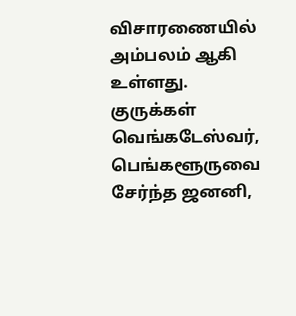விசாரணையில் அம்பலம் ஆகி உள்ளது. குருக்கள் வெங்கடேஸ்வர், பெங்களூருவை சேர்ந்த ஜனனி,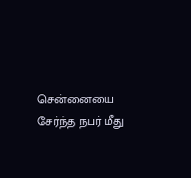சென்னையை சேர்ந்த நபர் மீது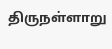திருநள்ளாறு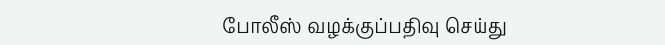போலீஸ் வழக்குப்பதிவு செய்து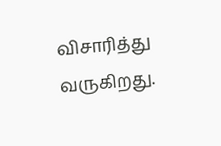விசாரித்து வருகிறது.